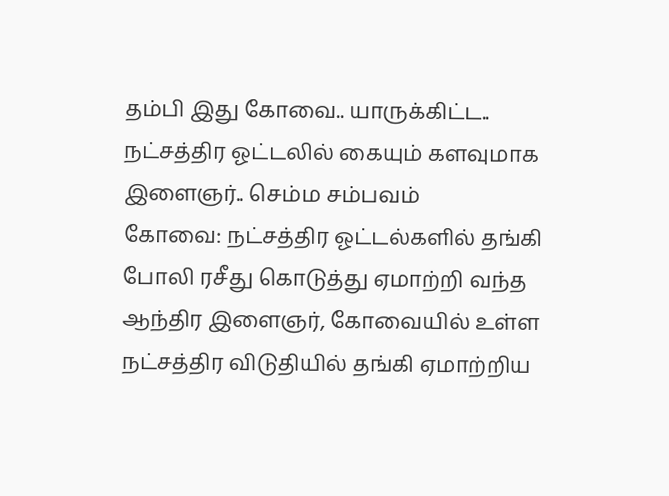தம்பி இது கோவை.. யாருக்கிட்ட.. நட்சத்திர ஓட்டலில் கையும் களவுமாக இளைஞர்.. செம்ம சம்பவம்
கோவை: நட்சத்திர ஓட்டல்களில் தங்கி போலி ரசீது கொடுத்து ஏமாற்றி வந்த ஆந்திர இளைஞர், கோவையில் உள்ள நட்சத்திர விடுதியில் தங்கி ஏமாற்றிய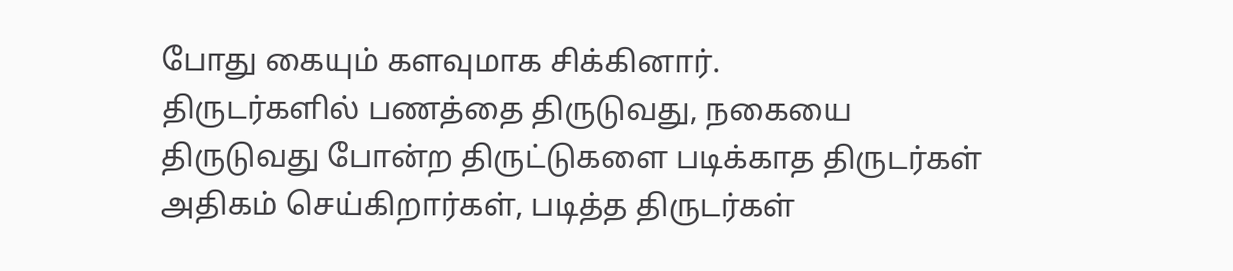போது கையும் களவுமாக சிக்கினார்.
திருடர்களில் பணத்தை திருடுவது, நகையை திருடுவது போன்ற திருட்டுகளை படிக்காத திருடர்கள் அதிகம் செய்கிறார்கள், படித்த திருடர்கள்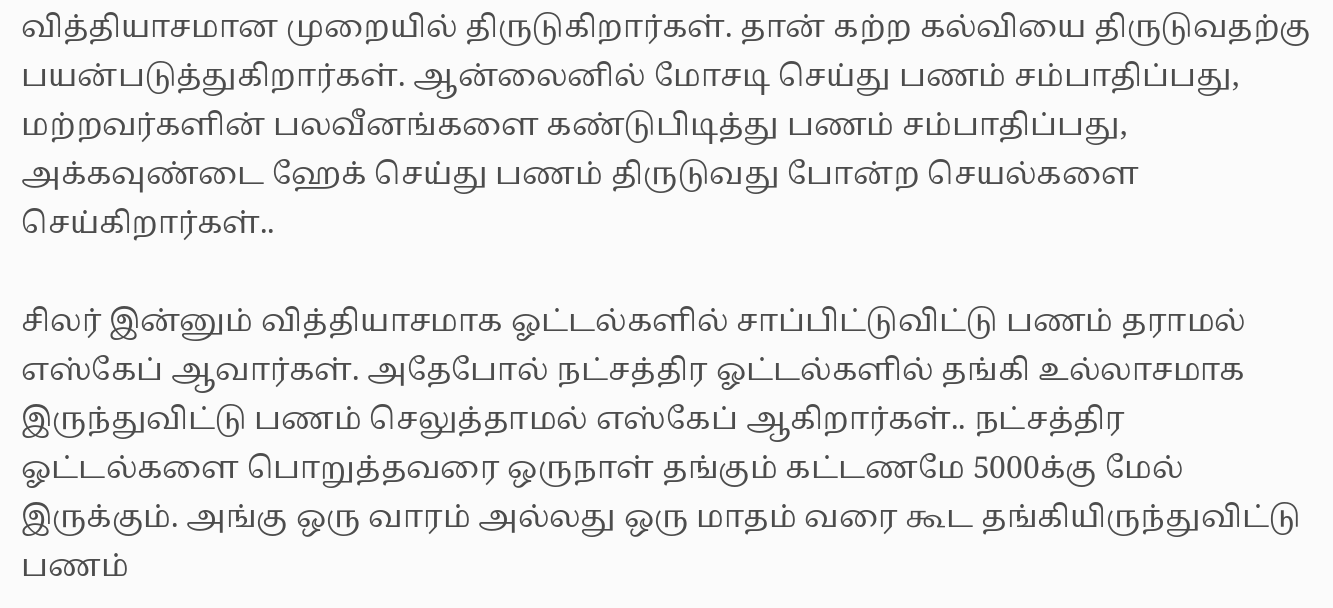வித்தியாசமான முறையில் திருடுகிறார்கள். தான் கற்ற கல்வியை திருடுவதற்கு பயன்படுத்துகிறார்கள். ஆன்லைனில் மோசடி செய்து பணம் சம்பாதிப்பது, மற்றவர்களின் பலவீனங்களை கண்டுபிடித்து பணம் சம்பாதிப்பது, அக்கவுண்டை ஹேக் செய்து பணம் திருடுவது போன்ற செயல்களை செய்கிறார்கள்..

சிலர் இன்னும் வித்தியாசமாக ஓட்டல்களில் சாப்பிட்டுவிட்டு பணம் தராமல் எஸ்கேப் ஆவார்கள். அதேபோல் நட்சத்திர ஓட்டல்களில் தங்கி உல்லாசமாக இருந்துவிட்டு பணம் செலுத்தாமல் எஸ்கேப் ஆகிறார்கள்.. நட்சத்திர ஓட்டல்களை பொறுத்தவரை ஒருநாள் தங்கும் கட்டணமே 5000க்கு மேல் இருக்கும். அங்கு ஒரு வாரம் அல்லது ஒரு மாதம் வரை கூட தங்கியிருந்துவிட்டு பணம்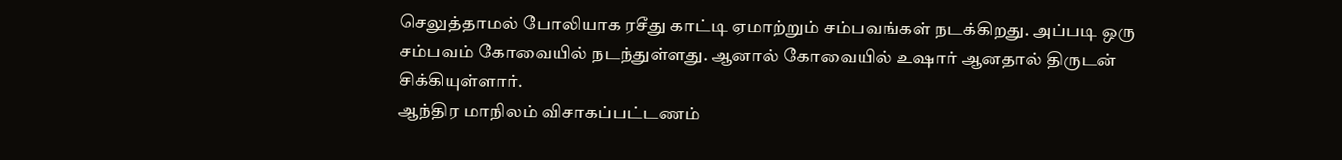செலுத்தாமல் போலியாக ரசீது காட்டி ஏமாற்றும் சம்பவங்கள் நடக்கிறது. அப்படி ஒரு சம்பவம் கோவையில் நடந்துள்ளது. ஆனால் கோவையில் உஷார் ஆனதால் திருடன் சிக்கியுள்ளார்.
ஆந்திர மாநிலம் விசாகப்பட்டணம்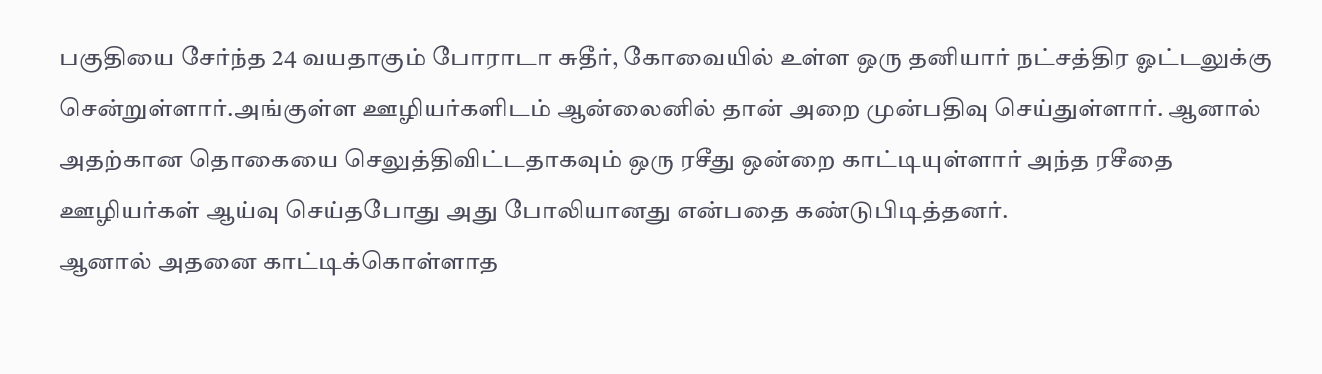பகுதியை சேர்ந்த 24 வயதாகும் போராடா சுதீர், கோவையில் உள்ள ஒரு தனியார் நட்சத்திர ஓட்டலுக்கு சென்றுள்ளார்.அங்குள்ள ஊழியர்களிடம் ஆன்லைனில் தான் அறை முன்பதிவு செய்துள்ளார். ஆனால் அதற்கான தொகையை செலுத்திவிட்டதாகவும் ஒரு ரசீது ஒன்றை காட்டியுள்ளார் அந்த ரசீதை ஊழியர்கள் ஆய்வு செய்தபோது அது போலியானது என்பதை கண்டுபிடித்தனர்.
ஆனால் அதனை காட்டிக்கொள்ளாத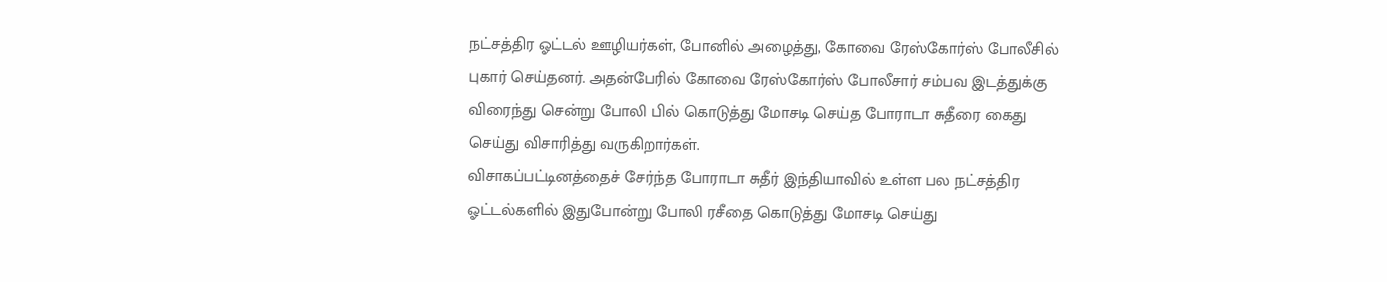நட்சத்திர ஓட்டல் ஊழியர்கள், போனில் அழைத்து, கோவை ரேஸ்கோர்ஸ் போலீசில் புகார் செய்தனர். அதன்பேரில் கோவை ரேஸ்கோர்ஸ் போலீசார் சம்பவ இடத்துக்கு விரைந்து சென்று போலி பில் கொடுத்து மோசடி செய்த போராடா சுதீரை கைது செய்து விசாரித்து வருகிறார்கள்.
விசாகப்பட்டினத்தைச் சேர்ந்த போராடா சுதீர் இந்தியாவில் உள்ள பல நட்சத்திர ஓட்டல்களில் இதுபோன்று போலி ரசீதை கொடுத்து மோசடி செய்து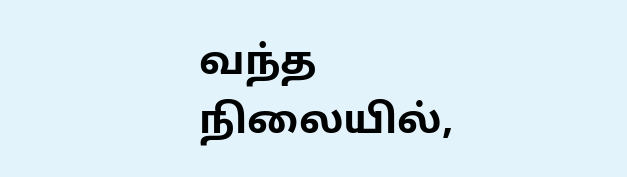வந்த நிலையில்,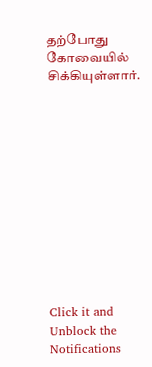தற்போது கோவையில் சிக்கியுள்ளார்.












Click it and Unblock the Notifications